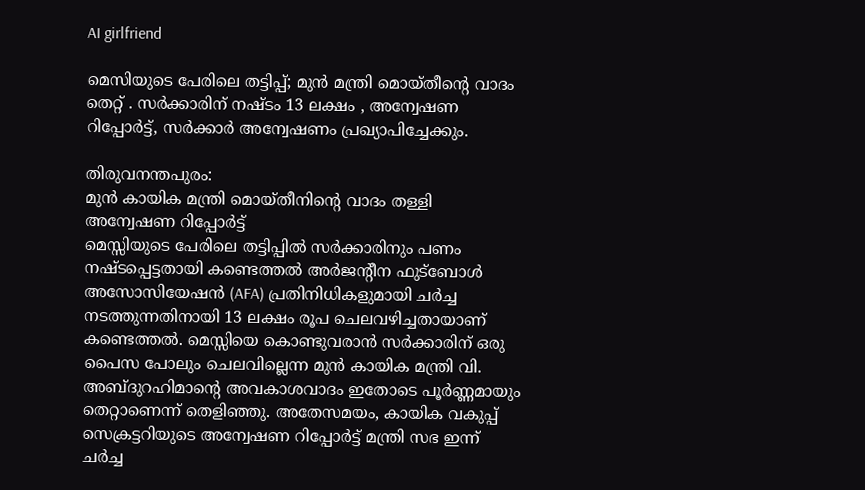AI girlfriend

മെസിയുടെ പേരിലെ തട്ടിപ്പ്; മുൻ മന്ത്രി മൊയ്തീൻ്റെ വാദം തെറ്റ് . സർക്കാരിന് നഷ്ടം 13 ലക്ഷം , അന്വേഷണ റിപ്പോർട്ട്, സർക്കാർ അന്വേഷണം പ്രഖ്യാപിച്ചേക്കും.

തിരുവനന്തപുരം:
മുൻ കായിക മന്ത്രി മൊയ്തീനിൻ്റെ വാദം തള്ളി അന്വേഷണ റിപ്പോർട്ട്
മെസ്സിയുടെ പേരിലെ തട്ടിപ്പിൽ സർക്കാരിനും പണം നഷ്ടപ്പെട്ടതായി കണ്ടെത്തൽ അർജന്റീന ഫുട്ബോൾ അസോസിയേഷൻ (AFA) പ്രതിനിധികളുമായി ചർച്ച നടത്തുന്നതിനായി 13 ലക്ഷം രൂപ ചെലവഴിച്ചതായാണ് കണ്ടെത്തൽ. മെസ്സിയെ കൊണ്ടുവരാൻ സർക്കാരിന് ഒരു പൈസ പോലും ചെലവില്ലെന്ന മുൻ കായിക മന്ത്രി വി. അബ്ദുറഹിമാന്റെ അവകാശവാദം ഇതോടെ പൂർണ്ണമായും തെറ്റാണെന്ന് തെളിഞ്ഞു. അതേസമയം, കായിക വകുപ്പ് സെക്രട്ടറിയുടെ അന്വേഷണ റിപ്പോർട്ട് മന്ത്രി സഭ ഇന്ന് ചർച്ച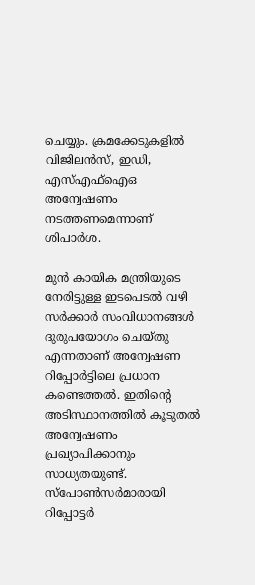ചെയ്യും. ക്രമക്കേടുകളില്‍ വിജിലന്‍സ്, ഇഡി, എസ്എഫ്ഐഒ അന്വേഷണം നടത്തണമെന്നാണ് ശിപാർശ.

മുൻ കായിക മന്ത്രിയുടെ നേരിട്ടുള്ള ഇടപെടൽ വഴി സർക്കാർ സംവിധാനങ്ങൾ ദുരുപയോഗം ചെയ്തു എന്നതാണ് അന്വേഷണ റിപ്പോർട്ടിലെ പ്രധാന കണ്ടെത്തൽ. ഇതിന്‍റെ അടിസ്ഥാനത്തിൽ കൂടുതൽ അന്വേഷണം പ്രഖ്യാപിക്കാനും സാധ്യതയുണ്ട്.
സ്പോൺസർമാരായി റിപ്പോട്ടർ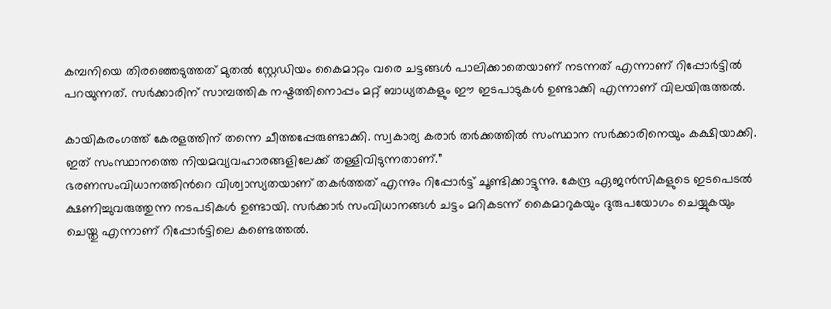കമ്പനിയെ തിരഞ്ഞെടുത്തത് മുതൽ സ്റ്റേഡിയം കൈമാറ്റം വരെ ചട്ടങ്ങൾ പാലിക്കാതെയാണ് നടന്നത് എന്നാണ് റിപ്പോർട്ടിൽ പറയുന്നത്. സർക്കാരിന് സാമ്പത്തിക നഷ്ടത്തിനൊപ്പം മറ്റ് ബാധ്യതകളും ഈ ഇടപാടുകൾ ഉണ്ടാക്കി എന്നാണ് വിലയിരുത്തൽ.

കായികരംഗത്ത് കേരളത്തിന് തന്നെ ചീത്തപ്പേരുണ്ടാക്കി. സ്വകാര്യ കരാർ തർക്കത്തിൽ സംസ്ഥാന സർക്കാരിനെയും കക്ഷിയാക്കി. ഇത് സംസ്ഥാനത്തെ നിയമവ്യവഹാരങ്ങളിലേക്ക് തള്ളിവിടുന്നതാണ്.”
ഭരണസംവിധാനത്തിന്‍റെ വിശ്വാസ്യതയാണ് തകർത്തത് എന്നും റിപ്പോർട്ട് ചൂണ്ടിക്കാട്ടുന്നു. കേന്ദ്ര ഏജൻസികളുടെ ഇടപെടൽ ക്ഷണിച്ചുവരുത്തുന്ന നടപടികൾ ഉണ്ടായി. സർക്കാർ സംവിധാനങ്ങൾ ചട്ടം മറികടന്ന് കൈമാറുകയും ദുരുപയോഗം ചെയ്യുകയും ചെയ്തു എന്നാണ് റിപ്പോർട്ടിലെ കണ്ടെത്തൽ.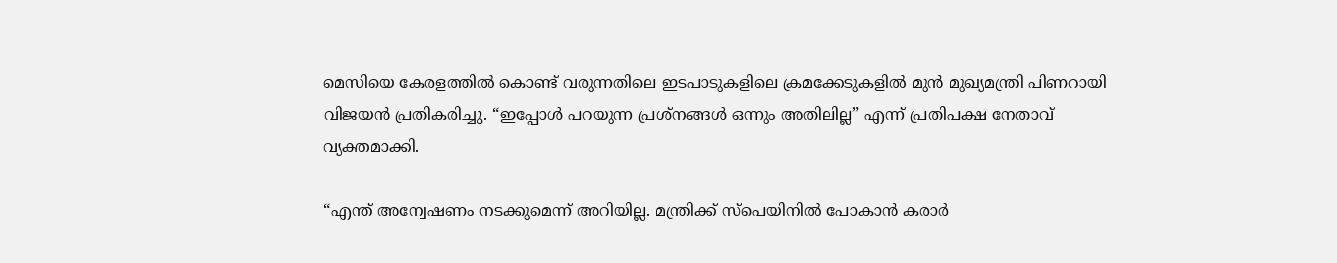മെസിയെ കേരളത്തിൽ കൊണ്ട് വരുന്നതിലെ ഇടപാടുകളിലെ ക്രമക്കേടുകളിൽ മുൻ മുഖ്യമന്ത്രി പിണറായി വിജയൻ പ്രതികരിച്ചു. “ഇപ്പോൾ പറയുന്ന പ്രശ്നങ്ങൾ ഒന്നും അതിലില്ല” എന്ന് പ്രതിപക്ഷ നേതാവ് വ്യക്തമാക്കി.

“എന്ത് അന്വേഷണം നടക്കുമെന്ന് അറിയില്ല. മന്ത്രിക്ക് സ്പെയിനിൽ പോകാൻ കരാർ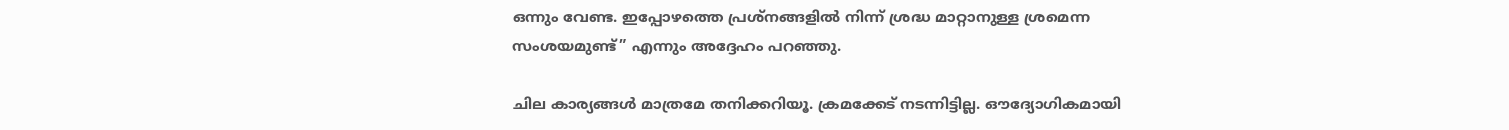ഒന്നും വേണ്ട. ഇപ്പോഴത്തെ പ്രശ്നങ്ങളിൽ നിന്ന് ശ്രദ്ധ മാറ്റാനുള്ള ശ്രമെന്ന സംശയമുണ്ട്” എന്നും അദ്ദേഹം പറഞ്ഞു.

ചില കാര്യങ്ങൾ മാത്രമേ തനിക്കറിയൂ. ക്രമക്കേട് നടന്നിട്ടില്ല. ഔദ്യോഗികമായി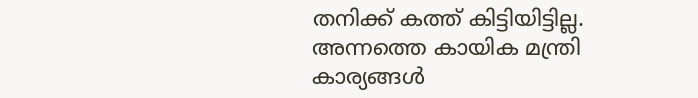തനിക്ക് കത്ത് കിട്ടിയിട്ടില്ല. അന്നത്തെ കായിക മന്ത്രി കാര്യങ്ങൾ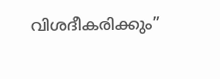വിശദീകരിക്കും”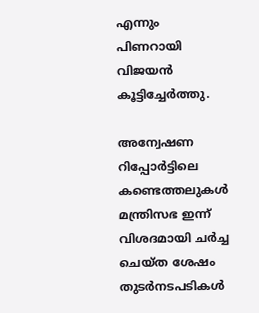എന്നും പിണറായി വിജയൻ കൂട്ടിച്ചേർത്തു.

അന്വേഷണ റിപ്പോർട്ടിലെ കണ്ടെത്തലുകൾ മന്ത്രിസഭ ഇന്ന് വിശദമായി ചർച്ച ചെയ്ത ശേഷം തുടർനടപടികൾ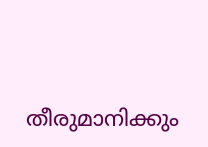തീരുമാനിക്കും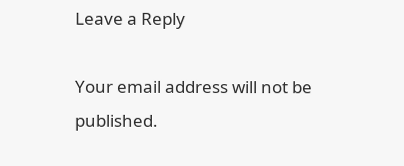Leave a Reply

Your email address will not be published.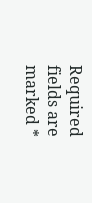Required fields are marked *